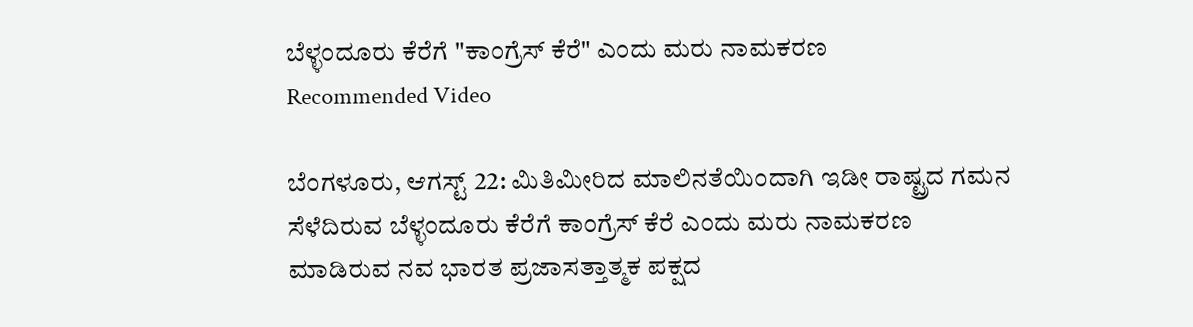ಬೆಳ್ಳಂದೂರು ಕೆರೆಗೆ "ಕಾಂಗ್ರೆಸ್ ಕೆರೆ" ಎಂದು ಮರು ನಾಮಕರಣ
Recommended Video

ಬೆಂಗಳೂರು, ಆಗಸ್ಟ್ 22: ಮಿತಿಮೀರಿದ ಮಾಲಿನತೆಯಿಂದಾಗಿ ಇಡೀ ರಾಷ್ಟ್ರದ ಗಮನ ಸೆಳೆದಿರುವ ಬೆಳ್ಳಂದೂರು ಕೆರೆಗೆ ಕಾಂಗ್ರೆಸ್ ಕೆರೆ ಎಂದು ಮರು ನಾಮಕರಣ ಮಾಡಿರುವ ನವ ಭಾರತ ಪ್ರಜಾಸತ್ತಾತ್ಮಕ ಪಕ್ಷದ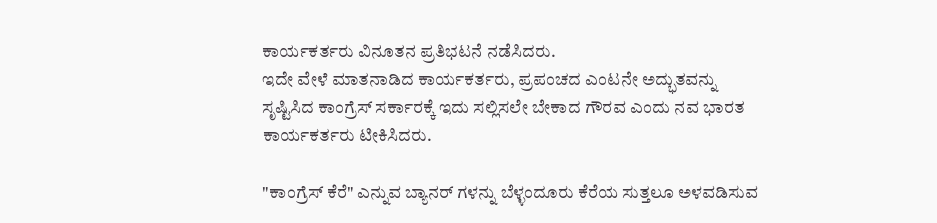ಕಾರ್ಯಕರ್ತರು ವಿನೂತನ ಪ್ರತಿಭಟನೆ ನಡೆಸಿದರು.
ಇದೇ ವೇಳೆ ಮಾತನಾಡಿದ ಕಾರ್ಯಕರ್ತರು, ಪ್ರಪಂಚದ ಎಂಟನೇ ಅದ್ಭುತವನ್ನು ಸೃಷ್ಟಿಸಿದ ಕಾಂಗ್ರೆಸ್ ಸರ್ಕಾರಕ್ಕೆ ಇದು ಸಲ್ಲಿಸಲೇ ಬೇಕಾದ ಗೌರವ ಎಂದು ನವ ಭಾರತ ಕಾರ್ಯಕರ್ತರು ಟೀಕಿಸಿದರು.

"ಕಾಂಗ್ರೆಸ್ ಕೆರೆ" ಎನ್ನುವ ಬ್ಯಾನರ್ ಗಳನ್ನು ಬೆಳ್ಳಂದೂರು ಕೆರೆಯ ಸುತ್ತಲೂ ಅಳವಡಿಸುವ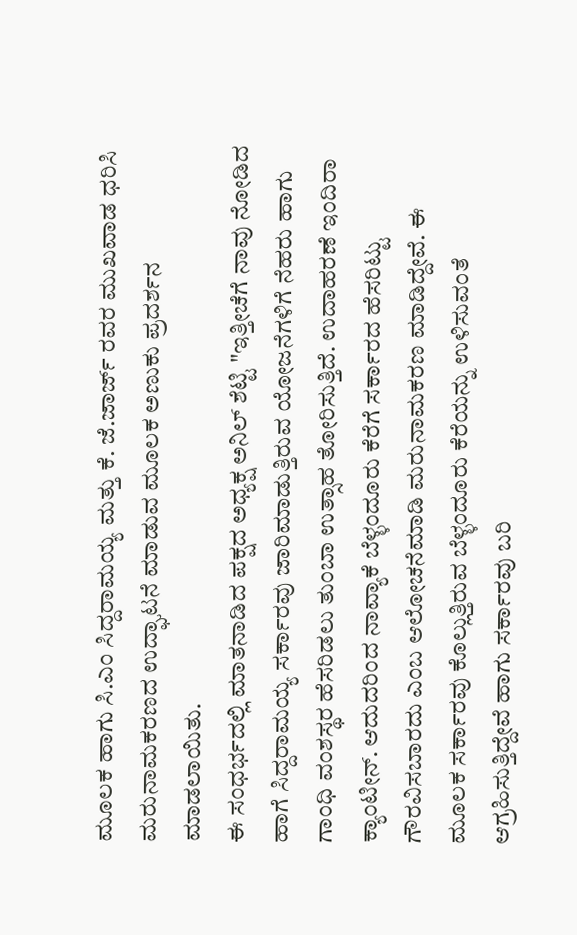ಮೂಲಕ ಹಾಗು ಸಿ.ಎಂ ಸಿದ್ದರಾಮಯ್ಯ ಮತ್ತು ಕೆ. ಜೆ.ಜಾರ್ಜ್ ರವರ ಮುಖವಾಡ ಧರಿಸಿ ಮರುನಾಮಕರಣದ ಉದ್ಘಾಟನೆ ಮಾಡುವ ಮೂಲಕ ಅಣುಕು ಪ್ರದರ್ಶನ ಮಾಡಲಾಯಿತು.
ಈ ಸಂಧರ್ಭದಲ್ಲಿ ಮಾತನಾಡಿದ ಪಕ್ಷದ ಅಧ್ಯಕ್ಷ ಅನಿಲ್ ಶೆಟ್ಟಿ "ಇತ್ತೀಚೆಗೆ ನಾವು ನೋಡಿದ ಹಾಗೆ ಸಿದ್ದರಾಮಯ್ಯ ಸರ್ಕಾರವು ಜಾರಿಮಾಡುತ್ತಿರುವ ಯೋಜನೆಗಳಿಗೆ ನೆಹರು ಹಾಗು ಗಾಂಧಿ ವಂಶಸ್ಥರ ಹೆಸರಿಡಲು ತುಂಬಾ ಉತ್ಸಾಹ ತೋರಿಸುತ್ತಿದೆ. ಉದಾಹರಣೆ ಇಂದಿರಾ ಕ್ಯಾಂಟೀನ್. ಆದುದರಿಂದ ನಾವ್ಯಾಕೆ ಬೆಳ್ಳಂದೂರು ಕೆರೆಗೆ ಸರ್ಕಾರದ ಹೆಸರಿಟ್ಟು ಗೌರವಿಸಬಾರದು ಎಂಬ ಆಲೋಚನೆಮಾಡಿ ಮರುನಾಮಕರಣ ಮಾಡಿದ್ದೇವೆ. ಈ ಮೂಲಕ ಸರ್ಕಾರವು ಕೊಲ್ಲುತ್ತಿರುವ ಬೆಳ್ಳಂದೂರು ಕೆರೆಯನ್ನು ಉಳಿಸುವಂತೆ ಆಗ್ರಹಿಸುತ್ತಿದ್ದೇವೆ ಹಾಗು ಸರ್ಕಾರವು ಬರಿ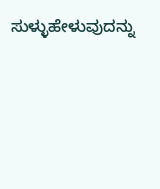ಸುಳ್ಳುಹೇಳುವುದನ್ನು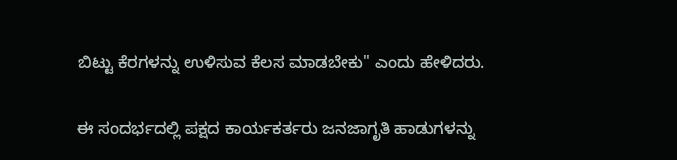ಬಿಟ್ಟು ಕೆರಗಳನ್ನು ಉಳಿಸುವ ಕೆಲಸ ಮಾಡಬೇಕು" ಎಂದು ಹೇಳಿದರು.

ಈ ಸಂದರ್ಭದಲ್ಲಿ ಪಕ್ಷದ ಕಾರ್ಯಕರ್ತರು ಜನಜಾಗೃತಿ ಹಾಡುಗಳನ್ನು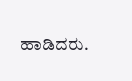ಹಾಡಿದರು.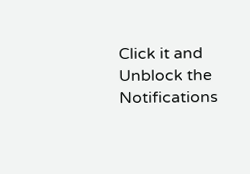Click it and Unblock the Notifications